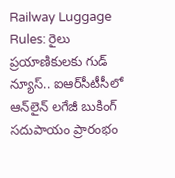Railway Luggage Rules: రైలు ప్రయాణికులకు గుడ్ న్యూస్.. ఐఆర్‌సీటీసీలో ఆన్‌లైన్ లగేజీ బుకింగ్ సదుపాయం ప్రారంభం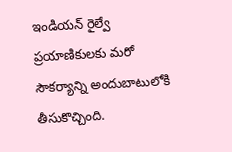ఇండియన్ రైల్వే ప్రయాణికులకు మరో సౌకర్యాన్ని అందుబాటులోకి తీసుకొచ్చింది.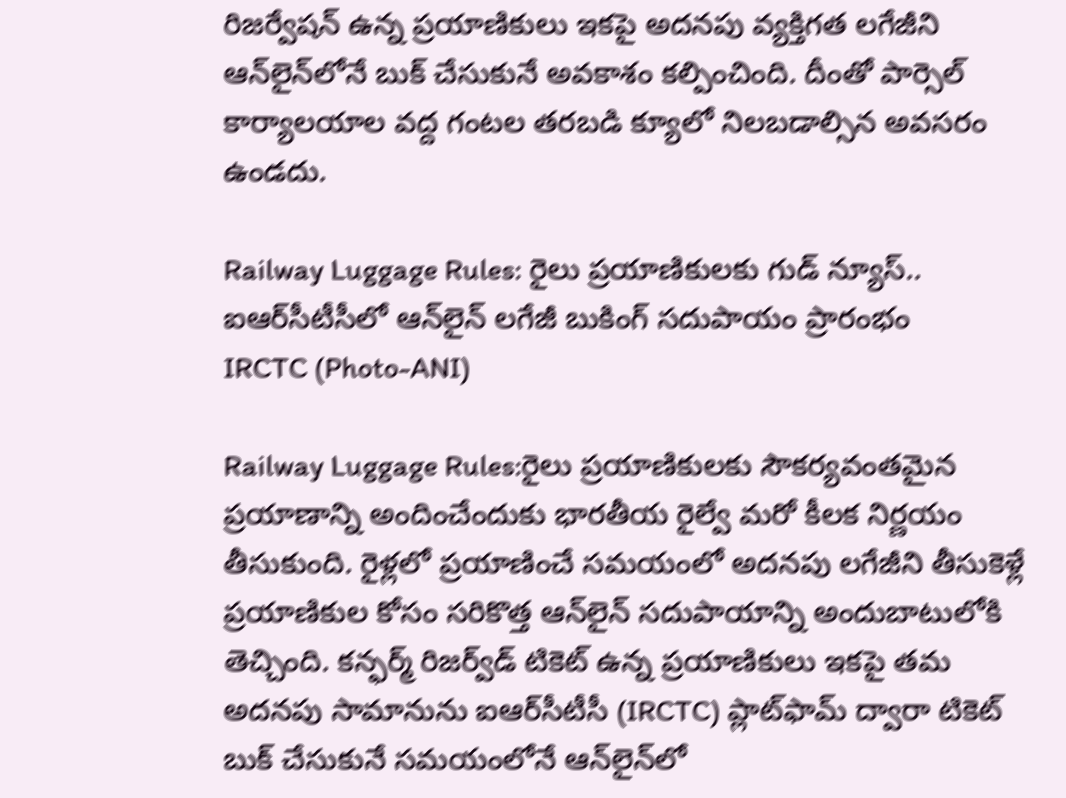రిజర్వేషన్ ఉన్న ప్రయాణికులు ఇకపై అదనపు వ్యక్తిగత లగేజీని ఆన్‌లైన్‌లోనే బుక్ చేసుకునే అవకాశం కల్పించింది. దీంతో పార్సెల్ కార్యాలయాల వద్ద గంటల తరబడి క్యూలో నిలబడాల్సిన అవసరం ఉండదు.

Railway Luggage Rules: రైలు ప్రయాణికులకు గుడ్ న్యూస్.. ఐఆర్‌సీటీసీలో ఆన్‌లైన్ లగేజీ బుకింగ్ సదుపాయం ప్రారంభం
IRCTC (Photo-ANI)

Railway Luggage Rules:రైలు ప్రయాణికులకు సౌకర్యవంతమైన ప్రయాణాన్ని అందించేందుకు భారతీయ రైల్వే మరో కీలక నిర్ణయం తీసుకుంది. రైళ్లలో ప్రయాణించే సమయంలో అదనపు లగేజీని తీసుకెళ్లే ప్రయాణికుల కోసం సరికొత్త ఆన్‌లైన్ సదుపాయాన్ని అందుబాటులోకి తెచ్చింది. కన్ఫర్మ్ రిజర్వ్‌డ్ టికెట్ ఉన్న ప్రయాణికులు ఇకపై తమ అదనపు సామానును ఐఆర్‌సీటీసీ (IRCTC) ప్లాట్‌ఫామ్ ద్వారా టికెట్ బుక్ చేసుకునే సమయంలోనే ఆన్‌లైన్‌లో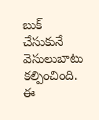బుక్ చేసుకునే వెసులుబాటు కల్పించింది. ఈ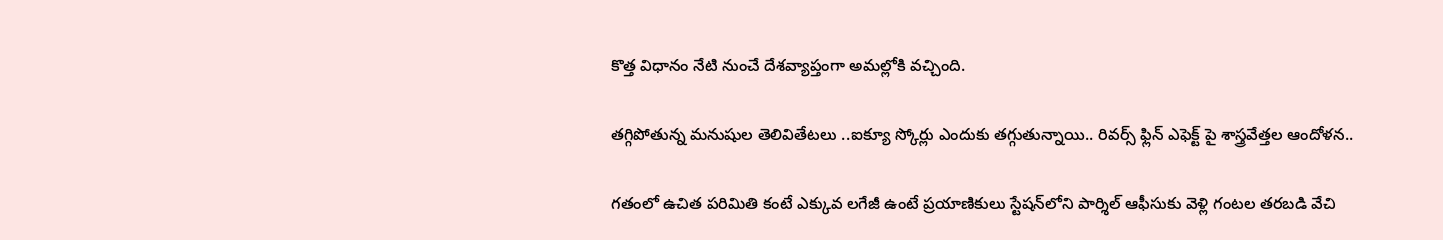కొత్త విధానం నేటి నుంచే దేశవ్యాప్తంగా అమల్లోకి వచ్చింది.

తగ్గిపోతున్న మనుషుల తెలివితేటలు ..ఐక్యూ స్కోర్లు ఎందుకు తగ్గుతున్నాయి.. రివర్స్ ఫ్లిన్ ఎఫెక్ట్ పై శాస్త్రవేత్తల ఆందోళన..

గతంలో ఉచిత పరిమితి కంటే ఎక్కువ లగేజీ ఉంటే ప్రయాణికులు స్టేషన్‌లోని పార్శిల్ ఆఫీసుకు వెళ్లి గంటల తరబడి వేచి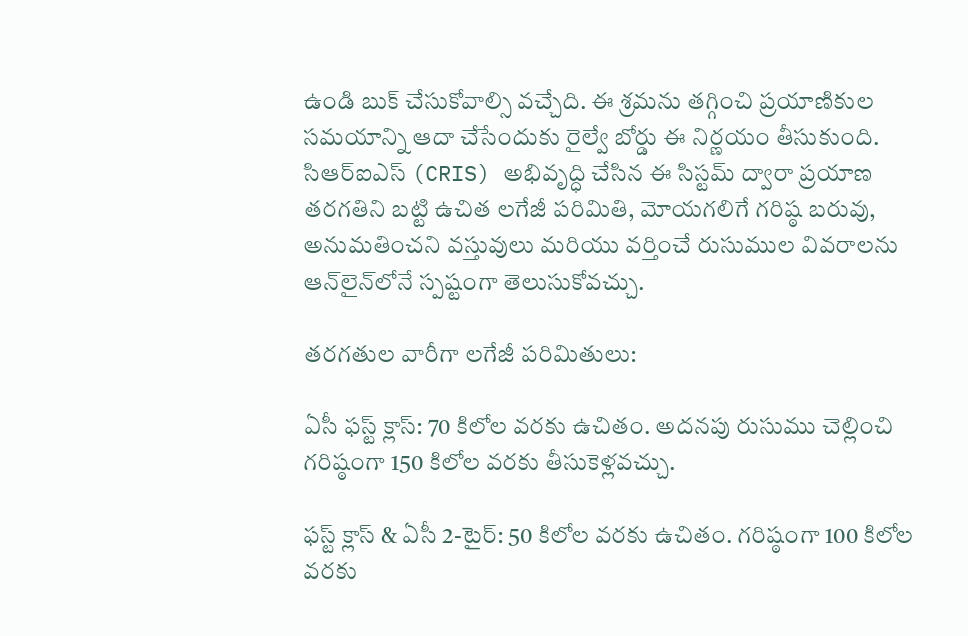ఉండి బుక్ చేసుకోవాల్సి వచ్చేది. ఈ శ్రమను తగ్గించి ప్రయాణికుల సమయాన్ని ఆదా చేసేందుకు రైల్వే బోర్డు ఈ నిర్ణయం తీసుకుంది. సిఆర్ఐఎస్ (CRIS) అభివృద్ధి చేసిన ఈ సిస్టమ్ ద్వారా ప్రయాణ తరగతిని బట్టి ఉచిత లగేజీ పరిమితి, మోయగలిగే గరిష్ఠ బరువు, అనుమతించని వస్తువులు మరియు వర్తించే రుసుముల వివరాలను ఆన్‌లైన్‌లోనే స్పష్టంగా తెలుసుకోవచ్చు.

తరగతుల వారీగా లగేజీ పరిమితులు:

ఏసీ ఫస్ట్ క్లాస్: 70 కిలోల వరకు ఉచితం. అదనపు రుసుము చెల్లించి గరిష్ఠంగా 150 కిలోల వరకు తీసుకెళ్లవచ్చు.

ఫస్ట్ క్లాస్ & ఏసీ 2-టైర్: 50 కిలోల వరకు ఉచితం. గరిష్ఠంగా 100 కిలోల వరకు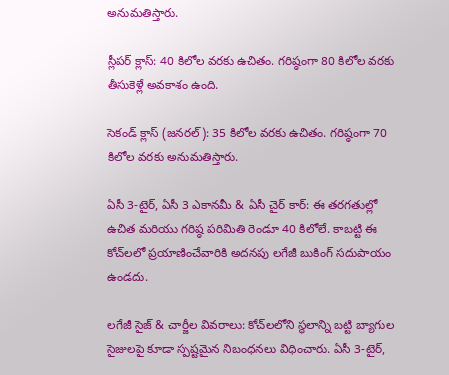అనుమతిస్తారు.

స్లీపర్ క్లాస్: 40 కిలోల వరకు ఉచితం. గరిష్ఠంగా 80 కిలోల వరకు తీసుకెళ్లే అవకాశం ఉంది.

సెకండ్ క్లాస్ (జనరల్): 35 కిలోల వరకు ఉచితం. గరిష్ఠంగా 70 కిలోల వరకు అనుమతిస్తారు.

ఏసీ 3-టైర్, ఏసీ 3 ఎకానమీ & ఏసీ చైర్ కార్: ఈ తరగతుల్లో ఉచిత మరియు గరిష్ఠ పరిమితి రెండూ 40 కిలోలే. కాబట్టి ఈ కోచ్‌లలో ప్రయాణించేవారికి అదనపు లగేజీ బుకింగ్ సదుపాయం ఉండదు.

లగేజీ సైజ్ & చార్జీల వివరాలు: కోచ్‌లలోని స్థలాన్ని బట్టి బ్యాగుల సైజులపై కూడా స్పష్టమైన నిబంధనలు విధించారు. ఏసీ 3-టైర్,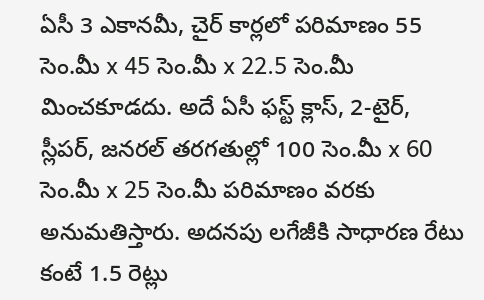ఏసీ 3 ఎకానమీ, చైర్ కార్లలో పరిమాణం 55 సెం.మీ x 45 సెం.మీ x 22.5 సెం.మీ మించకూడదు. అదే ఏసీ ఫస్ట్ క్లాస్, 2-టైర్, స్లీపర్, జనరల్ తరగతుల్లో 100 సెం.మీ x 60 సెం.మీ x 25 సెం.మీ పరిమాణం వరకు అనుమతిస్తారు. అదనపు లగేజీకి సాధారణ రేటు కంటే 1.5 రెట్లు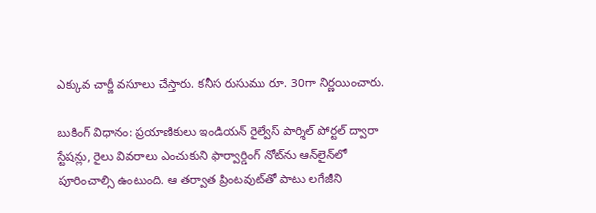ఎక్కువ చార్జీ వసూలు చేస్తారు. కనీస రుసుము రూ. 30గా నిర్ణయించారు.

బుకింగ్ విధానం: ప్రయాణికులు ఇండియన్ రైల్వేస్ పార్శిల్ పోర్టల్ ద్వారా స్టేషన్లు, రైలు వివరాలు ఎంచుకుని ఫార్వార్డింగ్ నోట్‌ను ఆన్‌లైన్‌లో పూరించాల్సి ఉంటుంది. ఆ తర్వాత ప్రింటవుట్‌తో పాటు లగేజీని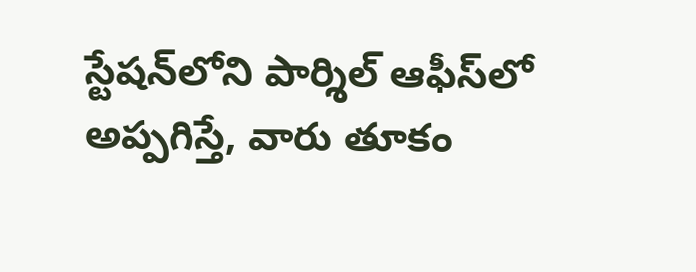స్టేషన్‌లోని పార్శిల్ ఆఫీస్‌లో అప్పగిస్తే, వారు తూకం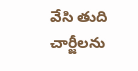వేసి తుది చార్జీలను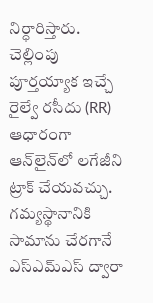నిర్ధారిస్తారు. చెల్లింపు పూర్తయ్యాక ఇచ్చే రైల్వే రసీదు (RR) ఆధారంగా ఆన్‌లైన్‌లో లగేజీని ట్రాక్ చేయవచ్చు. గమ్యస్థానానికి సామాను చేరగానే ఎస్ఎమ్‌ఎస్ ద్వారా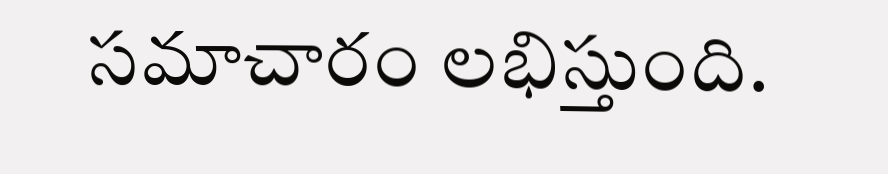సమాచారం లభిస్తుంది.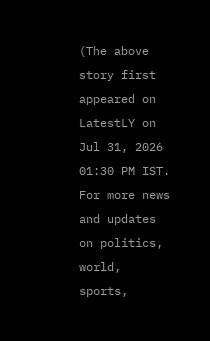(The above story first appeared on LatestLY on Jul 31, 2026 01:30 PM IST. For more news and updates on politics, world, sports,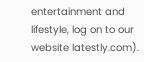entertainment and lifestyle, log on to our website latestly.com).